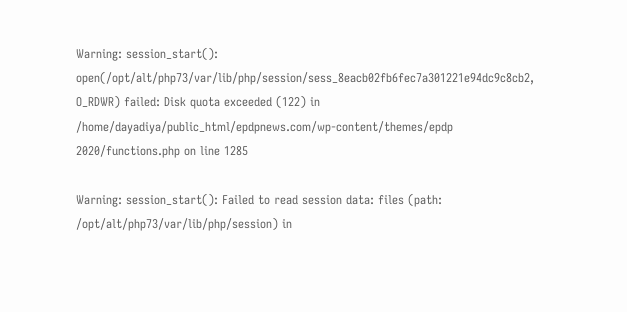Warning: session_start(): open(/opt/alt/php73/var/lib/php/session/sess_8eacb02fb6fec7a301221e94dc9c8cb2, O_RDWR) failed: Disk quota exceeded (122) in /home/dayadiya/public_html/epdpnews.com/wp-content/themes/epdp 2020/functions.php on line 1285

Warning: session_start(): Failed to read session data: files (path: /opt/alt/php73/var/lib/php/session) in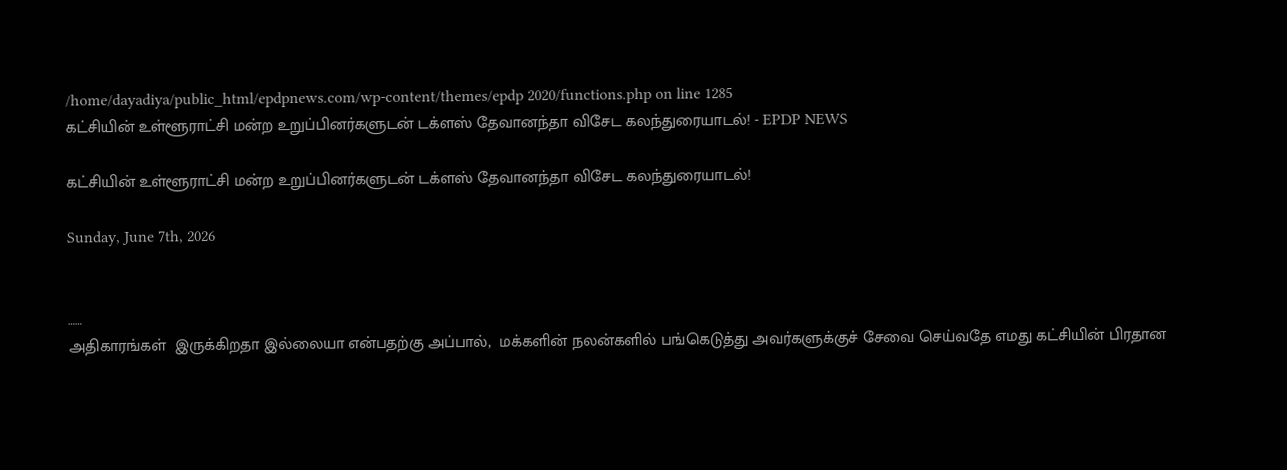/home/dayadiya/public_html/epdpnews.com/wp-content/themes/epdp 2020/functions.php on line 1285
கட்சியின் உள்ளூராட்சி மன்ற உறுப்பினர்களுடன் டக்ளஸ் தேவானந்தா விசேட கலந்துரையாடல்! - EPDP NEWS

கட்சியின் உள்ளூராட்சி மன்ற உறுப்பினர்களுடன் டக்ளஸ் தேவானந்தா விசேட கலந்துரையாடல்!

Sunday, June 7th, 2026


……
அதிகாரங்கள்  இருக்கிறதா இல்லையா என்பதற்கு அப்பால்,  மக்களின் நலன்களில் பங்கெடுத்து அவர்களுக்குச் சேவை செய்வதே எமது கட்சியின் பிரதான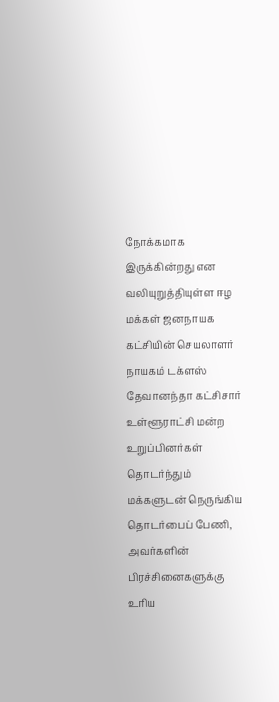நோக்கமாக இருக்கின்றது என வலியுறுத்தியுள்ள ஈழ மக்கள் ஜனநாயக கட்சியின் செயலாளர் நாயகம் டக்ளஸ் தேவானந்தா கட்சிசார் உள்ளூராட்சி மன்ற உறுப்பினர்கள் தொடர்ந்தும் மக்களுடன் நெருங்கிய தொடர்பைப் பேணி, அவர்களின் பிரச்சினைகளுக்கு உரிய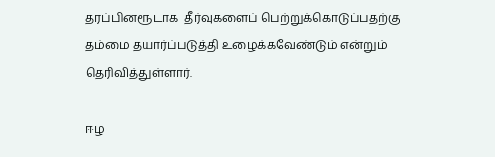தரப்பினரூடாக  தீர்வுகளைப் பெற்றுக்கொடுப்பதற்கு தம்மை தயார்ப்படுத்தி உழைக்கவேண்டும் என்றும் தெரிவித்துள்ளார்.

ஈழ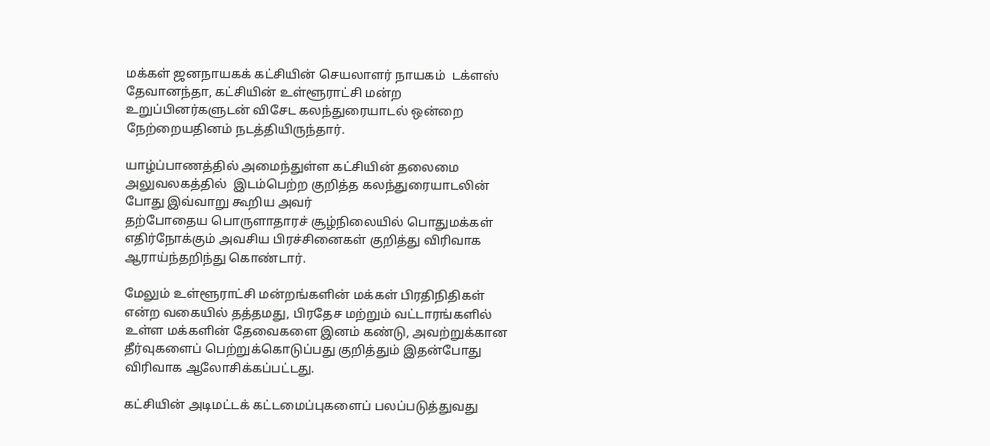மக்கள் ஜனநாயகக் கட்சியின் செயலாளர் நாயகம்  டக்ளஸ் தேவானந்தா, கட்சியின் உள்ளூராட்சி மன்ற  உறுப்பினர்களுடன் விசேட கலந்துரையாடல் ஒன்றை நேற்றையதினம் நடத்தியிருந்தார்.

யாழ்ப்பாணத்தில் அமைந்துள்ள கட்சியின் தலைமை அலுவலகத்தில்  இடம்பெற்ற குறித்த கலந்துரையாடலின் போது இவ்வாறு கூறிய அவர்
தற்போதைய பொருளாதாரச் சூழ்நிலையில் பொதுமக்கள் எதிர்நோக்கும் அவசிய பிரச்சினைகள் குறித்து விரிவாக ஆராய்ந்தறிந்து கொண்டார்.

மேலும் உள்ளூராட்சி மன்றங்களின் மக்கள் பிரதிநிதிகள் என்ற வகையில் தத்தமது, பிரதேச மற்றும் வட்டாரங்களில் உள்ள மக்களின் தேவைகளை இனம் கண்டு, அவற்றுக்கான தீர்வுகளைப் பெற்றுக்கொடுப்பது குறித்தும் இதன்போது விரிவாக ஆலோசிக்கப்பட்டது.

கட்சியின் அடிமட்டக் கட்டமைப்புகளைப் பலப்படுத்துவது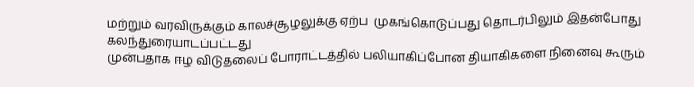மற்றும் வரவிருக்கும் காலச்சூழலுக்கு ஏற்ப  முகங்கொடுப்பது தொடர்பிலும் இதன்போது கலந்துரையாடப்பட்டது
முன்பதாக ஈழ விடுதலைப் போராட்டத்தில் பலியாகிப்போன தியாகிகளை நினைவு கூரும்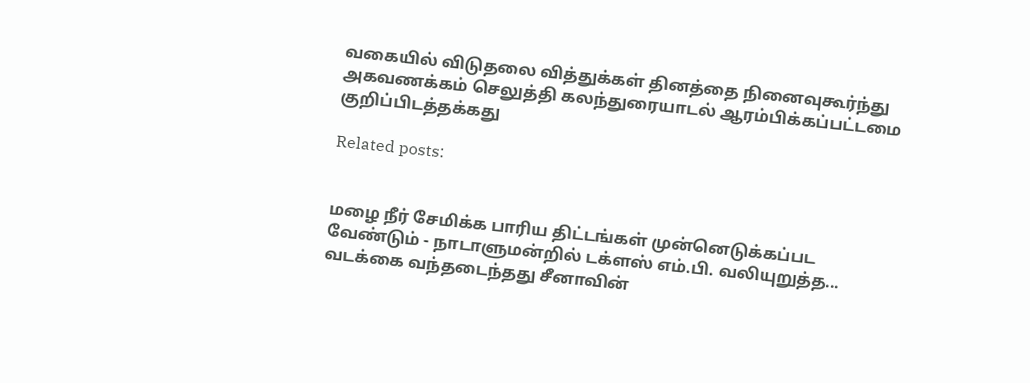வகையில் விடுதலை வித்துக்கள் தினத்தை நினைவுகூர்ந்து அகவணக்கம் செலுத்தி கலந்துரையாடல் ஆரம்பிக்கப்பட்டமை குறிப்பிடத்தக்கது

Related posts:


மழை நீர் சேமிக்க பாரிய திட்டங்கள் முன்னெடுக்கப்பட வேண்டும் - நாடாளுமன்றில் டக்ளஸ் எம்.பி. வலியுறுத்த...
வடக்கை வந்தடைந்தது சீனாவின்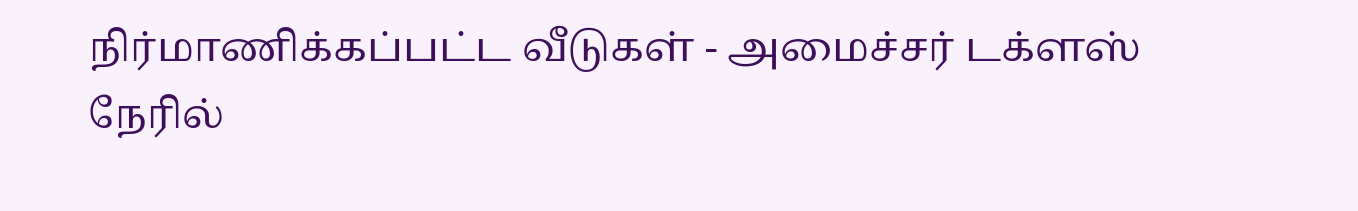நிர்மாணிக்கப்பட்ட வீடுகள் - அமைச்சர் டக்ளஸ் நேரில்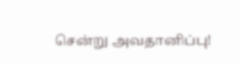சென்று அவதானிப்பு!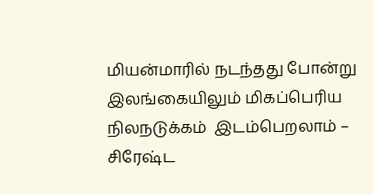மியன்மாரில் நடந்தது போன்று  இலங்கையிலும் மிகப்பெரிய நிலநடுக்கம்  இடம்பெறலாம் – சிரேஷ்ட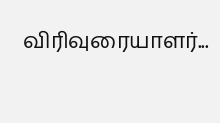விரிவுரையாளர்...